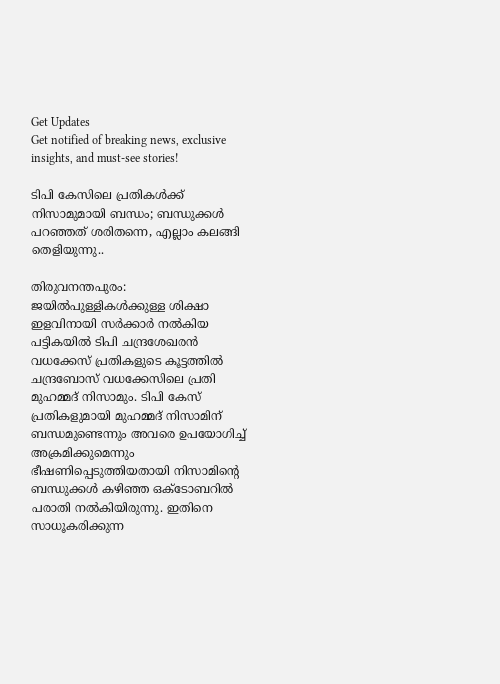Get Updates
Get notified of breaking news, exclusive insights, and must-see stories!

ടിപി കേസിലെ പ്രതികള്‍ക്ക് നിസാമുമായി ബന്ധം; ബന്ധുക്കള്‍ പറഞ്ഞത് ശരിതന്നെ, എല്ലാം കലങ്ങി തെളിയുന്നു..

തിരുവനന്തപുരം: ജയില്‍പുള്ളികള്‍ക്കുള്ള ശിക്ഷാ ഇളവിനായി സര്‍ക്കാര്‍ നല്‍കിയ പട്ടികയില്‍ ടിപി ചന്ദ്രശേഖരന്‍ വധക്കേസ് പ്രതികളുടെ കൂട്ടത്തില്‍ ചന്ദ്രബോസ് വധക്കേസിലെ പ്രതി മുഹമ്മദ് നിസാമും. ടിപി കേസ് പ്രതികളുമായി മുഹമ്മദ് നിസാമിന് ബന്ധമുണ്ടെന്നും അവരെ ഉപയോഗിച്ച് അക്രമിക്കുമെന്നും ഭീഷണിപ്പെടുത്തിയതായി നിസാമിന്റെ ബന്ധുക്കള്‍ കഴിഞ്ഞ ഒക്ടോബറില്‍ പരാതി നല്‍കിയിരുന്നു. ഇതിനെ സാധൂകരിക്കുന്ന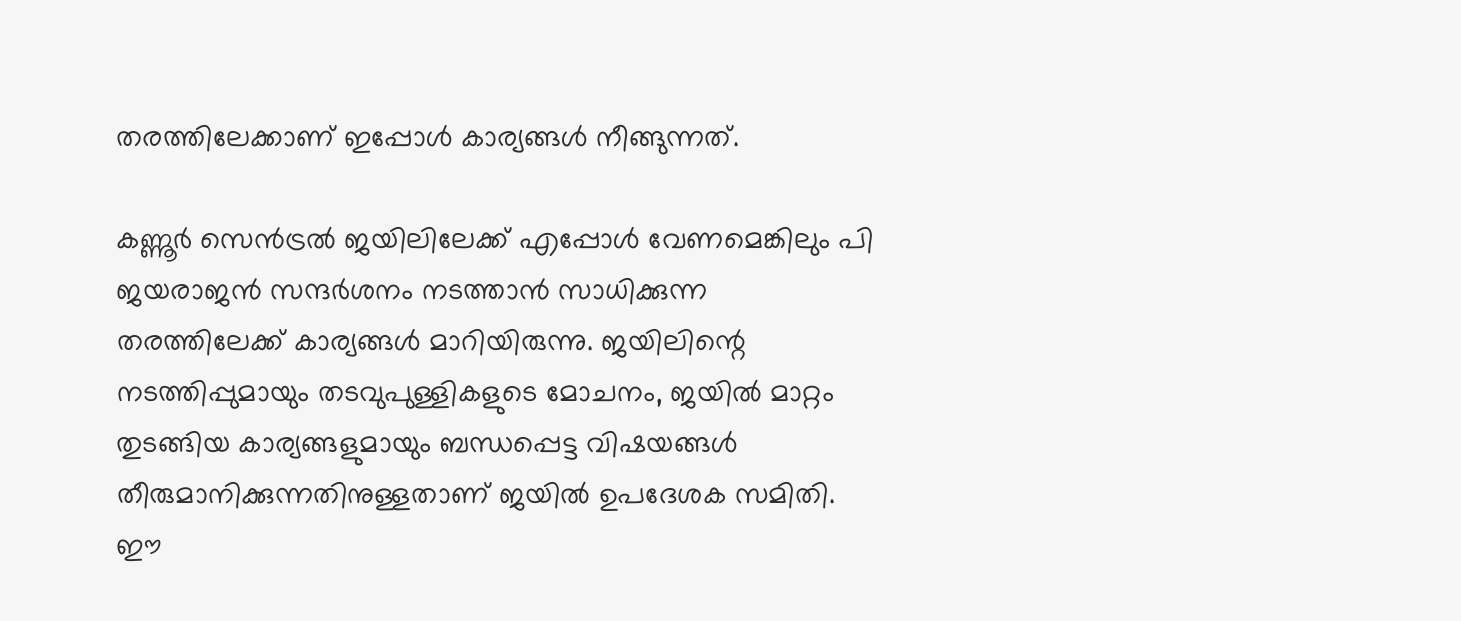തരത്തിലേക്കാണ് ഇപ്പോള്‍ കാര്യങ്ങള്‍ നീങ്ങുന്നത്.

കണ്ണൂര്‍ സെന്‍ട്രല്‍ ജയിലിലേക്ക് എപ്പോള്‍ വേണമെങ്കിലും പി ജയരാജന്‍ സന്ദര്‍ശനം നടത്താന്‍ സാധിക്കുന്ന തരത്തിലേക്ക് കാര്യങ്ങള്‍ മാറിയിരുന്നു. ജയിലിന്റെ നടത്തിപ്പുമായും തടവുപുള്ളികളുടെ മോചനം, ജയില്‍ മാറ്റം തുടങ്ങിയ കാര്യങ്ങളുമായും ബന്ധപ്പെട്ട വിഷയങ്ങള്‍ തീരുമാനിക്കുന്നതിനുള്ളതാണ് ജയില്‍ ഉപദേശക സമിതി. ഈ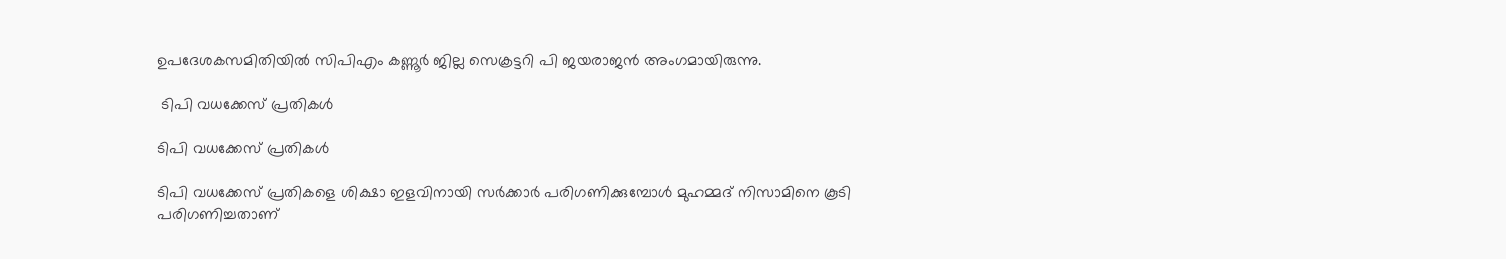ഉപദേശകസമിതിയില്‍ സിപിഎം കണ്ണൂര്‍ ജില്ല സെക്രട്ടറി പി ജയരാജന്‍ അംഗമായിരുന്നു.

 ടിപി വധക്കേസ് പ്രതികള്‍

ടിപി വധക്കേസ് പ്രതികള്‍

ടിപി വധക്കേസ് പ്രതികളെ ശിക്ഷാ ഇളവിനായി സര്‍ക്കാര്‍ പരിഗണിക്കുമ്പോള്‍ മുഹമ്മദ് നിസാമിനെ കൂടി പരിഗണിച്ചതാണ്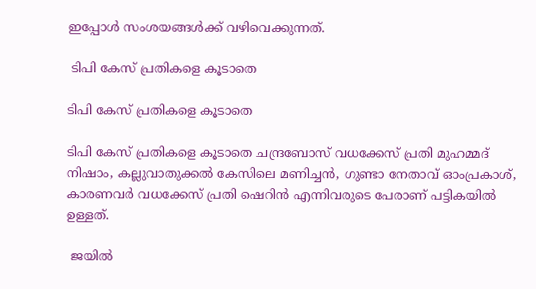ഇപ്പോള്‍ സംശയങ്ങള്‍ക്ക് വഴിവെക്കുന്നത്.

 ടിപി കേസ് പ്രതികളെ കൂടാതെ

ടിപി കേസ് പ്രതികളെ കൂടാതെ

ടിപി കേസ് പ്രതികളെ കൂടാതെ ചന്ദ്രബോസ് വധക്കേസ് പ്രതി മുഹമ്മദ് നിഷാം, കല്ലുവാതുക്കല്‍ കേസിലെ മണിച്ചന്‍, ഗുണ്ടാ നേതാവ് ഓംപ്രകാശ്, കാരണവര്‍ വധക്കേസ് പ്രതി ഷെറിന്‍ എന്നിവരുടെ പേരാണ് പട്ടികയില്‍ ഉള്ളത്.

 ജയില്‍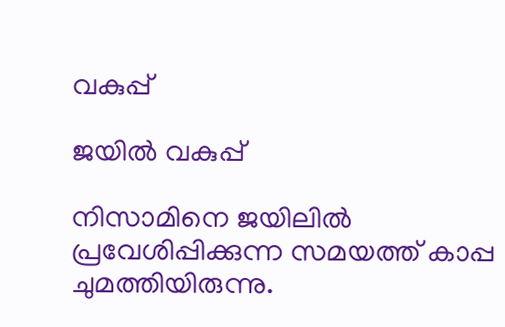വകുപ്പ്

ജയില്‍ വകുപ്പ്

നിസാമിനെ ജയിലില്‍ പ്രവേശിപ്പിക്കുന്ന സമയത്ത് കാപ്പ ചുമത്തിയിരുന്നു.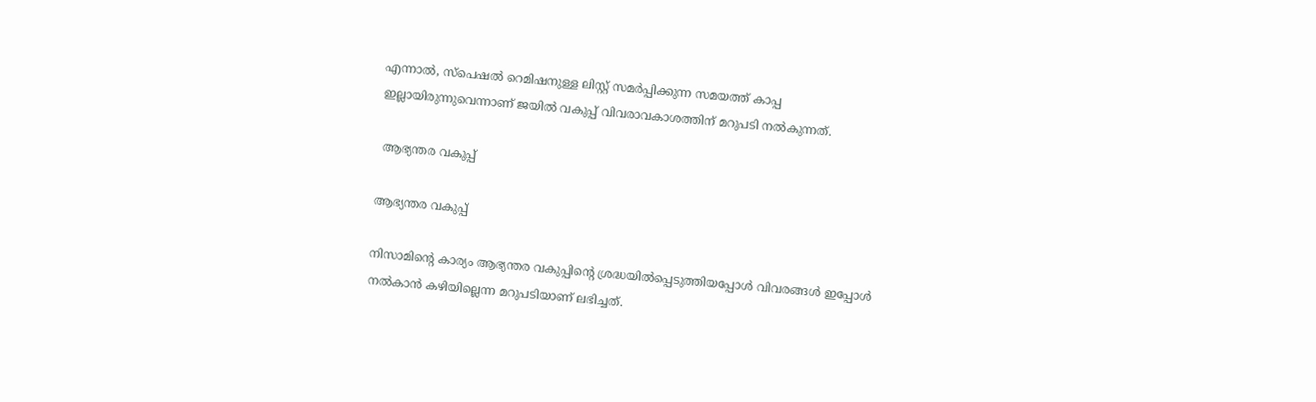എന്നാല്‍, സ്‌പെഷല്‍ റെമിഷനുള്ള ലിസ്റ്റ് സമര്‍പ്പിക്കുന്ന സമയത്ത് കാപ്പ ഇല്ലായിരുന്നുവെന്നാണ് ജയില്‍ വകുപ്പ് വിവരാവകാശത്തിന് മറുപടി നല്‍കുന്നത്.

 ആഭ്യന്തര വകുപ്പ്

ആഭ്യന്തര വകുപ്പ്

നിസാമിന്റെ കാര്യം ആഭ്യന്തര വകുപ്പിന്റെ ശ്രദ്ധയില്‍പ്പെടുത്തിയപ്പോള്‍ വിവരങ്ങള്‍ ഇപ്പോള്‍ നല്‍കാന്‍ കഴിയില്ലെന്ന മറുപടിയാണ് ലഭിച്ചത്.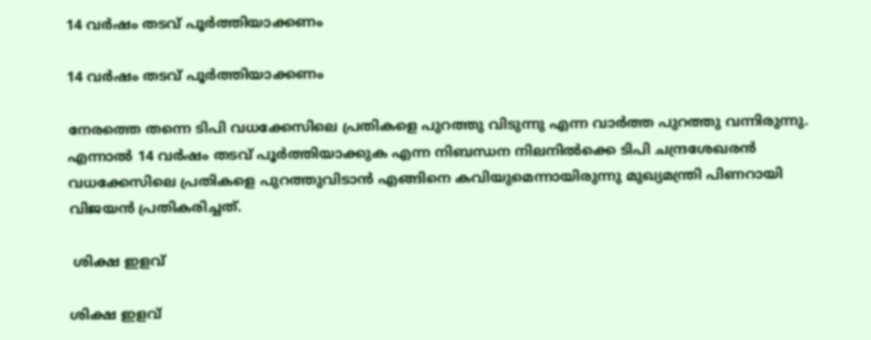14 വര്‍ഷം തടവ് പൂര്‍ത്തിയാക്കണം

14 വര്‍ഷം തടവ് പൂര്‍ത്തിയാക്കണം

നേരത്തെ തന്നെ ടിപി വധക്കേസിലെ പ്രതികളെ പുറത്തു വിടുന്നു എന്ന വാര്‍ത്ത പുറത്തു വന്നിരുന്നു. എന്നാല്‍ 14 വര്‍ഷം തടവ് പൂര്‍ത്തിയാക്കുക എന്ന നിബന്ധന നിലനില്‍ക്കെ ടിപി ചന്ദ്രശേഖരന്‍ വധക്കേസിലെ പ്രതികളെ പുറത്തുവിടാന്‍ എങ്ങിനെ കവിയുമെന്നായിരുന്നു മുഖ്യമന്ത്രി പിണറായി വിജയന്‍ പ്രതികരിച്ചത്.

 ശിക്ഷ ഇളവ്

ശിക്ഷ ഇളവ്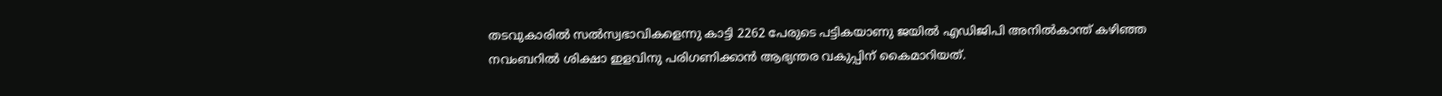തടവുകാരില്‍ സല്‍സ്വഭാവികളെന്നു കാട്ടി 2262 പേരുടെ പട്ടികയാണു ജയില്‍ എഡിജിപി അനില്‍കാന്ത് കഴിഞ്ഞ നവംബറില്‍ ശിക്ഷാ ഇളവിനു പരിഗണിക്കാന്‍ ആഭ്യന്തര വകുപ്പിന് കൈമാറിയത്.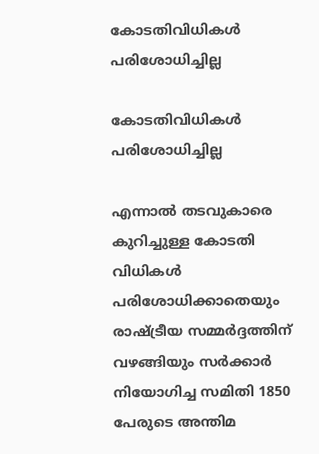കോടതിവിധികള്‍ പരിശോധിച്ചില്ല

കോടതിവിധികള്‍ പരിശോധിച്ചില്ല

എന്നാല്‍ തടവുകാരെ കുറിച്ചുള്ള കോടതി വിധികള്‍ പരിശോധിക്കാതെയും രാഷ്ട്രീയ സമ്മര്‍ദ്ദത്തിന് വഴങ്ങിയും സര്‍ക്കാര്‍ നിയോഗിച്ച സമിതി 1850 പേരുടെ അന്തിമ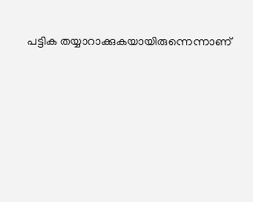പട്ടിക തയ്യാറാക്കുകയായിരുന്നെന്നാണ്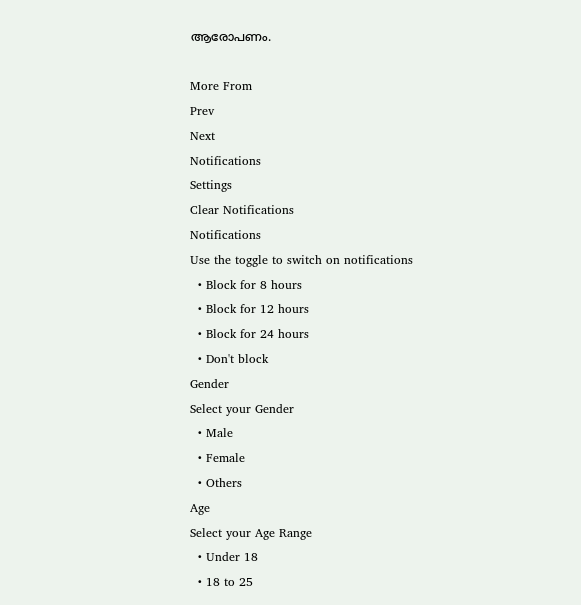ആരോപണം.

More From
Prev
Next
Notifications
Settings
Clear Notifications
Notifications
Use the toggle to switch on notifications
  • Block for 8 hours
  • Block for 12 hours
  • Block for 24 hours
  • Don't block
Gender
Select your Gender
  • Male
  • Female
  • Others
Age
Select your Age Range
  • Under 18
  • 18 to 25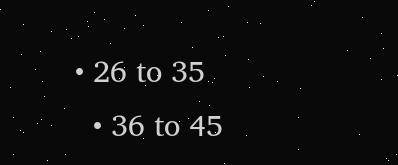• 26 to 35
  • 36 to 45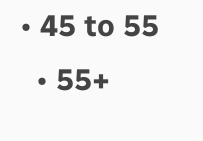• 45 to 55
  • 55+